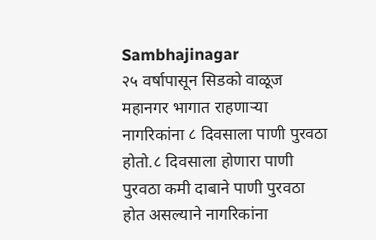Sambhajinagar
२५ वर्षापासून सिडको वाळूज महानगर भागात राहणाऱ्या नागरिकांना ८ दिवसाला पाणी पुरवठा होतो.८ दिवसाला होणारा पाणी पुरवठा कमी दाबाने पाणी पुरवठा होत असल्याने नागरिकांना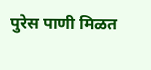पुरेस पाणी मिळत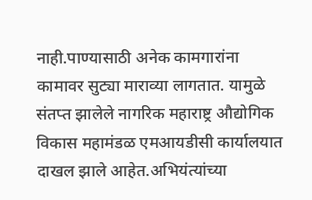नाही.पाण्यासाठी अनेक कामगारांना कामावर सुट्या माराव्या लागतात. यामुळे संतप्त झालेले नागरिक महाराष्ट्र औद्योगिक विकास महामंडळ एमआयडीसी कार्यालयात दाखल झाले आहेत.अभियंत्यांच्या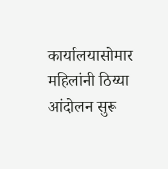कार्यालयासोमार महिलांनी ठिय्या आंदोलन सुरू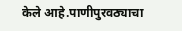केले आहे.पाणीपुरवठ्याचा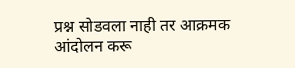प्रश्न सोडवला नाही तर आक्रमक आंदोलन करू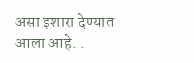असा इशारा देण्यात आला आहे. .